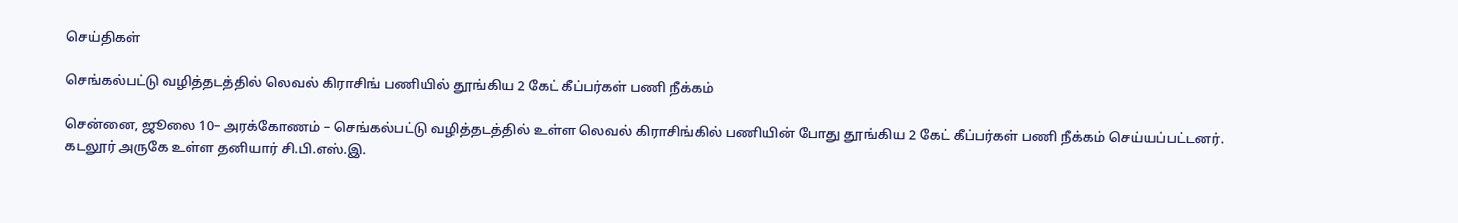செய்திகள்

செங்கல்பட்டு வழித்தடத்தில் லெவல் கிராசிங் பணியில் தூங்கிய 2 கேட் கீப்பர்கள் பணி நீக்கம்

சென்னை, ஜூலை 10– அரக்கோணம் – செங்கல்பட்டு வழித்தடத்தில் உள்ள லெவல் கிராசிங்கில் பணியின் போது தூங்கிய 2 கேட் கீப்பர்கள் பணி நீக்கம் செய்யப்பட்டனர். கடலூர் அருகே உள்ள தனியார் சி.பி.எஸ்.இ.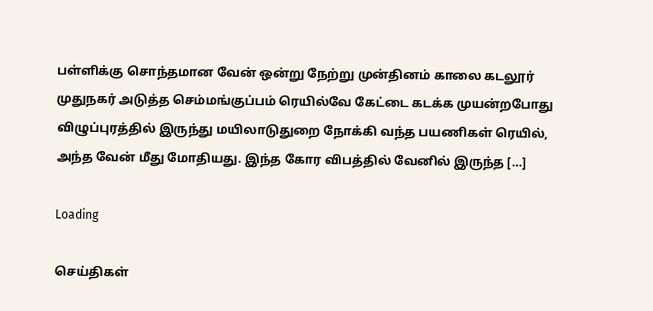பள்ளிக்கு சொந்தமான வேன் ஒன்று நேற்று முன்தினம் காலை கடலூர் முதுநகர் அடுத்த செம்மங்குப்பம் ரெயில்வே கேட்டை கடக்க முயன்றபோது விழுப்புரத்தில் இருந்து மயிலாடுதுறை நோக்கி வந்த பயணிகள் ரெயில், அந்த வேன் மீது மோதியது. இந்த கோர விபத்தில் வேனில் இருந்த […]

Loading

செய்திகள்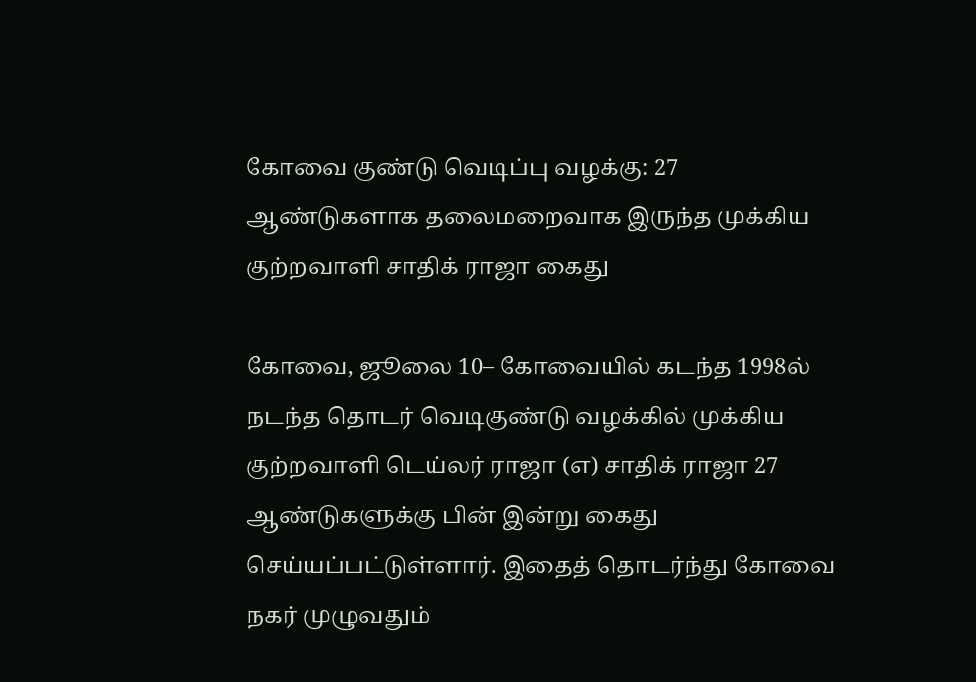கோவை குண்டு வெடிப்பு வழக்கு: 27 ஆண்டுகளாக தலைமறைவாக இருந்த முக்கிய குற்றவாளி சாதிக் ராஜா கைது

கோவை, ஜூலை 10– கோவையில் கடந்த 1998ல் நடந்த தொடர் வெடிகுண்டு வழக்கில் முக்கிய குற்றவாளி டெய்லர் ராஜா (எ) சாதிக் ராஜா 27 ஆண்டுகளுக்கு பின் இன்று கைது செய்யப்பட்டுள்ளார். இதைத் தொடர்ந்து கோவை நகர் முழுவதும்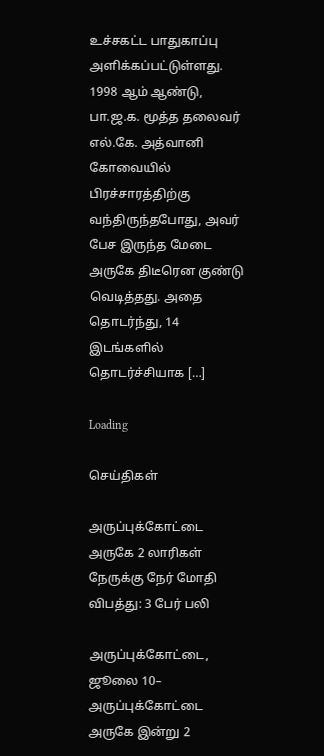உச்சகட்ட பாதுகாப்பு அளிக்கப்பட்டுள்ளது. 1998 ஆம் ஆண்டு, பா.ஜ.க. மூத்த தலைவர் எல்.கே. அத்வானி கோவையில் பிரச்சாரத்திற்கு வந்திருந்தபோது, அவர் பேச இருந்த மேடை அருகே திடீரென குண்டு வெடித்தது. அதை தொடர்ந்து, 14 இடங்களில் தொடர்ச்சியாக […]

Loading

செய்திகள்

அருப்புக்கோட்டை அருகே 2 லாரிகள் நேருக்கு நேர் மோதி விபத்து: 3 பேர் பலி

அருப்புக்கோட்டை, ஜூலை 10– அருப்புக்கோட்டை அருகே இன்று 2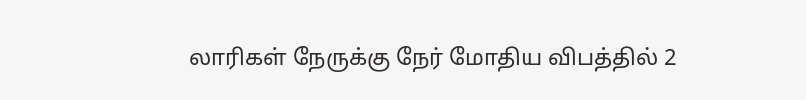லாரிகள் நேருக்கு நேர் மோதிய விபத்தில் 2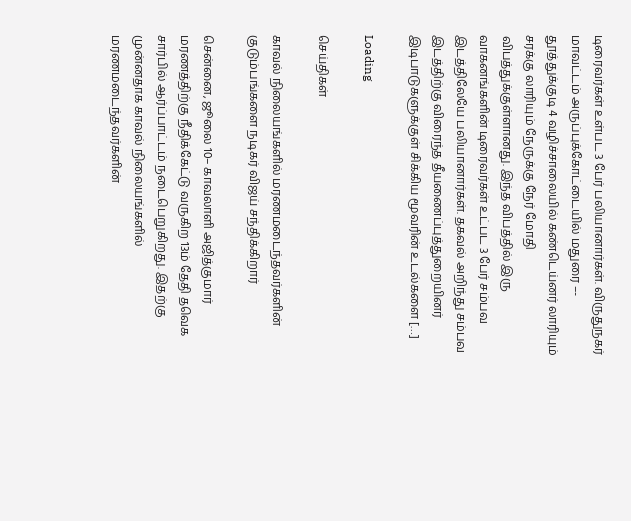டிரைவர்கள் உள்பட 3 பேர் பலியானார்கள். விருதுநகர் மாவட்டம் அருப்புக்கோட்டையில் மதுரை –- தூத்துக்குடி 4 வழிச்சாலையில் கண்டெய்னர் லாரியும் சரக்கு லாரியும் நேருக்கு நேர் மோதி விபத்துக்குள்ளானது. இந்த விபத்தில் இரு வாகனங்களின் டிரைவர்கள் உட்பட 3 பேர் சம்பவ இடத்திலேயே பலியானார்கள். தகவல் அறிந்து சம்பவ இடத்திற்கு விரைந்த தீயணைப்புத்துறையினர் இடிபாடுகளுக்குள் சிக்கிய மூவரின் உடல்களை […]

Loading

செய்திகள்

காவல் நிலையங்களில் மரணமடைந்தவர்களின் குடும்பங்களை நடிகர் விஜய் சந்திக்கிறார்

சென்னை, ஜூலை 10– காவலாளி அஜித்குமார் மரணத்திற்கு நீதிக்கேட்டு வருகிற 13ம் தேதி தவெக சார்பில் ஆர்ப்பாட்டம் நடைபெறுகிறது. இதற்கு முன்னதாக காவல் நிலையங்களில் மரணமடைந்தவர்களின்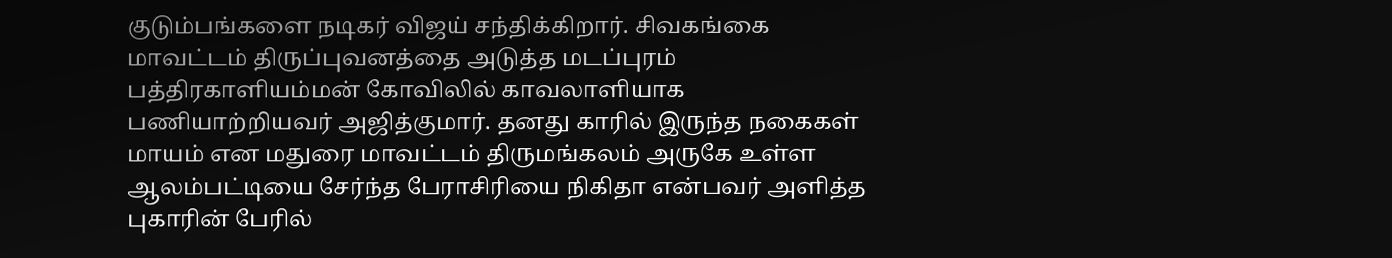குடும்பங்களை நடிகர் விஜய் சந்திக்கிறார். சிவகங்கை மாவட்டம் திருப்புவனத்தை அடுத்த மடப்புரம் பத்திரகாளியம்மன் கோவிலில் காவலாளியாக பணியாற்றியவர் அஜித்குமார். தனது காரில் இருந்த நகைகள் மாயம் என மதுரை மாவட்டம் திருமங்கலம் அருகே உள்ள ஆலம்பட்டியை சேர்ந்த பேராசிரியை நிகிதா என்பவர் அளித்த புகாரின் பேரில்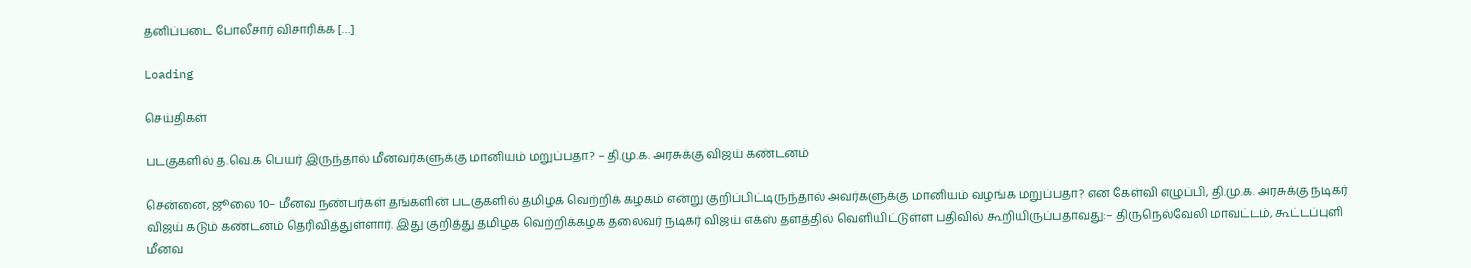தனிப்படை போலீசார் விசாரிக்க […]

Loading

செய்திகள்

படகுகளில் த.வெ.க பெயர் இருந்தால் மீனவர்களுக்கு மானியம் மறுப்பதா? – தி.மு.க. அரசுக்கு விஜய் கண்டனம்

சென்னை, ஜூலை 10– மீனவ நண்பர்கள் தங்களின் படகுகளில் தமிழக வெற்றிக் கழகம் என்று குறிப்பிட்டிருந்தால் அவர்களுக்கு மானியம் வழங்க மறுப்பதா? என கேள்வி எழுப்பி, தி.மு.க. அரசுக்கு நடிகர் விஜய் கடும் கண்டனம் தெரிவித்துள்ளார். இது குறித்து தமிழக வெற்றிக்கழக தலைவர் நடிகர் விஜய் எக்ஸ் தளத்தில் வெளியிட்டுள்ள பதிவில் கூறியிருப்பதாவது:– திருநெல்வேலி மாவட்டம், கூட்டப்புளி மீனவ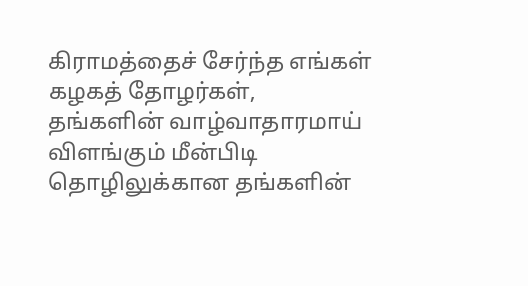கிராமத்தைச் சேர்ந்த எங்கள் கழகத் தோழர்கள், தங்களின் வாழ்வாதாரமாய் விளங்கும் மீன்பிடி தொழிலுக்கான தங்களின்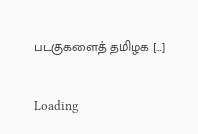படகுகளைத் தமிழக […]

Loading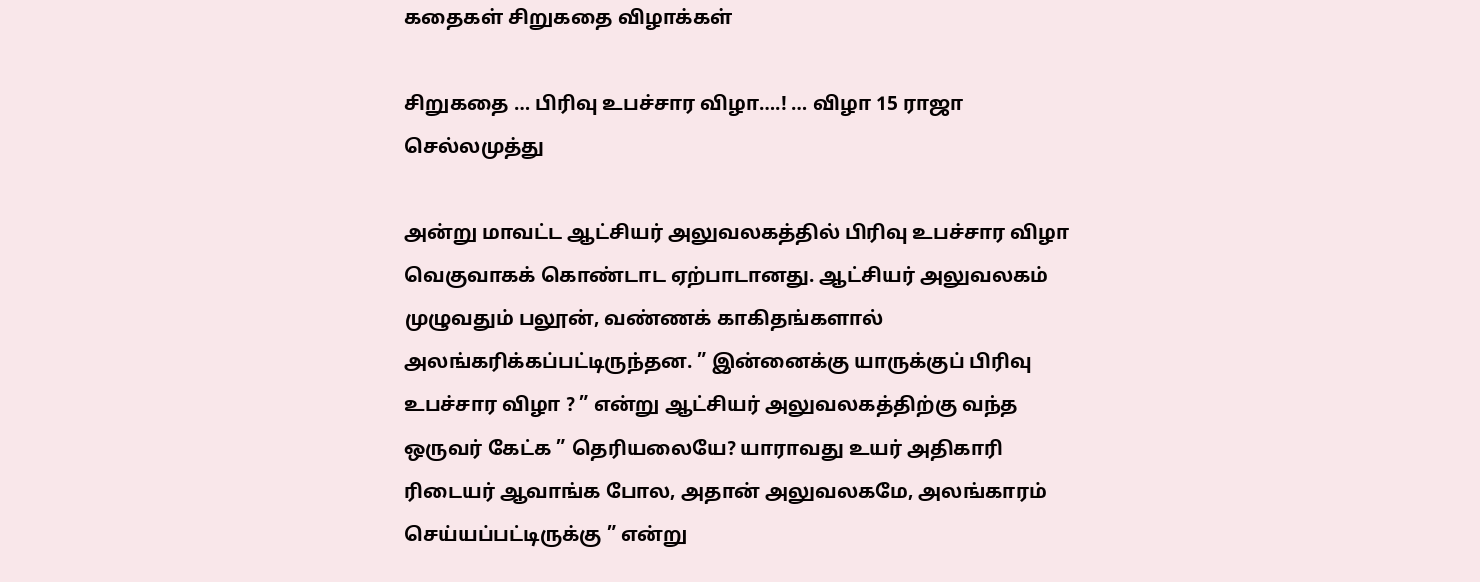கதைகள் சிறுகதை விழாக்கள்

சிறுகதை … பிரிவு உபச்சார விழா….! … விழா 15 ராஜா செல்லமுத்து

அன்று மாவட்ட ஆட்சியர் அலுவலகத்தில் பிரிவு உபச்சார விழா வெகுவாகக் கொண்டாட ஏற்பாடானது. ஆட்சியர் அலுவலகம் முழுவதும் பலூன், வண்ணக் காகிதங்களால் அலங்கரிக்கப்பட்டிருந்தன. ” இன்னைக்கு யாருக்குப் பிரிவு உபச்சார விழா ? ” என்று ஆட்சியர் அலுவலகத்திற்கு வந்த ஒருவர் கேட்க ” தெரியலையே? யாராவது உயர் அதிகாரி ரிடையர் ஆவாங்க போல, அதான் அலுவலகமே, அலங்காரம் செய்யப்பட்டிருக்கு ” என்று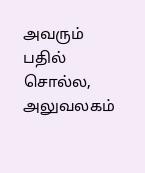அவரும் பதில் சொல்ல, அலுவலகம்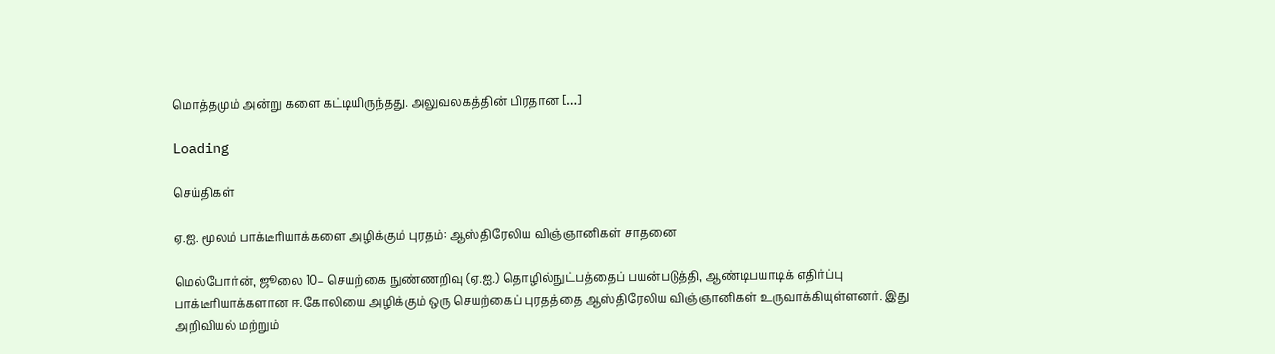மொத்தமும் அன்று களை கட்டியிருந்தது. அலுவலகத்தின் பிரதான […]

Loading

செய்திகள்

ஏ.ஐ. மூலம் பாக்டீரியாக்களை அழிக்கும் புரதம்: ஆஸ்திரேலிய விஞ்ஞானிகள் சாதனை

மெல்போர்ன், ஜூலை 10– செயற்கை நுண்ணறிவு (ஏ.ஐ.) தொழில்நுட்பத்தைப் பயன்படுத்தி, ஆண்டிபயாடிக் எதிர்ப்பு பாக்டீரியாக்களான ஈ.கோலியை அழிக்கும் ஒரு செயற்கைப் புரதத்தை ஆஸ்திரேலிய விஞ்ஞானிகள் உருவாக்கியுள்ளனர். இது அறிவியல் மற்றும்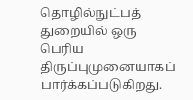தொழில்நுட்பத் துறையில் ஒரு பெரிய திருப்புமுனையாகப் பார்க்கப்படுகிறது.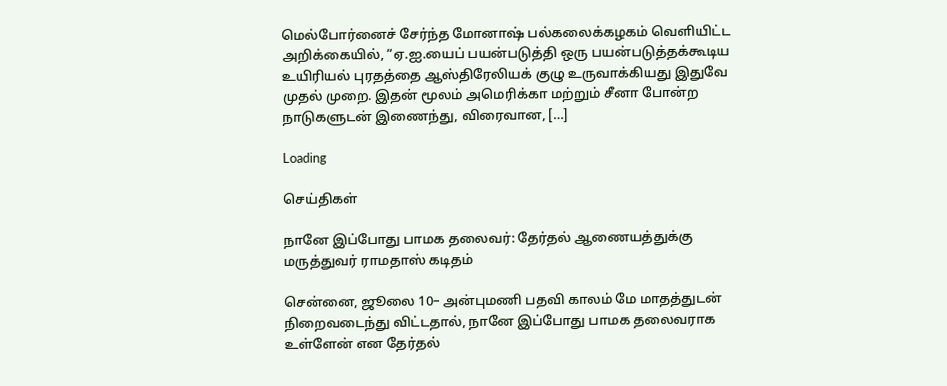மெல்போர்னைச் சேர்ந்த மோனாஷ் பல்கலைக்கழகம் வெளியிட்ட அறிக்கையில், “ஏ.ஐ.யைப் பயன்படுத்தி ஒரு பயன்படுத்தக்கூடிய உயிரியல் புரதத்தை ஆஸ்திரேலியக் குழு உருவாக்கியது இதுவே முதல் முறை. இதன் மூலம் அமெரிக்கா மற்றும் சீனா போன்ற நாடுகளுடன் இணைந்து, விரைவான, […]

Loading

செய்திகள்

நானே இப்போது பாமக தலைவர்: தேர்தல் ஆணையத்துக்கு மருத்துவர் ராமதாஸ் கடிதம்

சென்னை, ஜூலை 10– அன்புமணி பதவி காலம் மே மாதத்துடன் நிறைவடைந்து விட்டதால், நானே இப்போது பாமக தலைவராக உள்ளேன் என தேர்தல்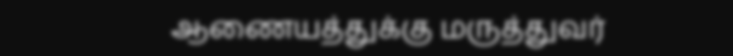ஆணையத்துக்கு மருத்துவர்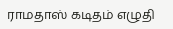ராமதாஸ் கடிதம் எழுதி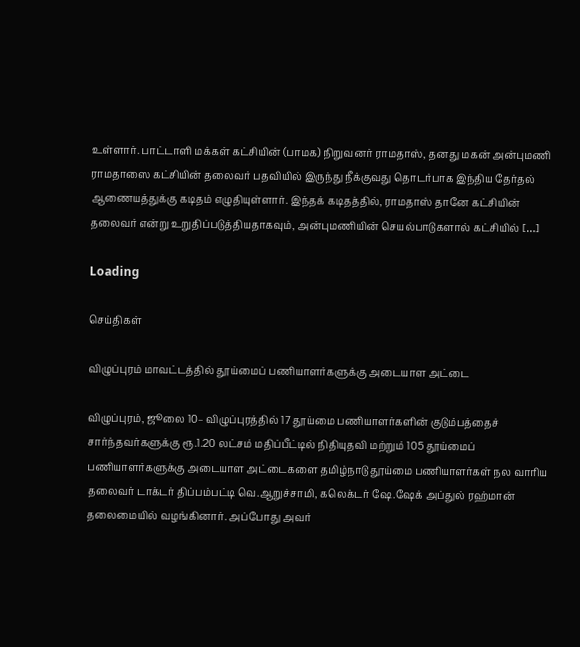உள்ளார். பாட்டாளி மக்கள் கட்சியின் (பாமக) நிறுவனர் ராமதாஸ், தனது மகன் அன்புமணி ராமதாஸை கட்சியின் தலைவர் பதவியில் இருந்து நீக்குவது தொடர்பாக இந்திய தேர்தல் ஆணையத்துக்கு கடிதம் எழுதியுள்ளார். இந்தக் கடிதத்தில், ராமதாஸ் தானே கட்சியின் தலைவர் என்று உறுதிப்படுத்தியதாகவும், அன்புமணியின் செயல்பாடுகளால் கட்சியில் […]

Loading

செய்திகள்

விழுப்புரம் மாவட்டத்தில் தூய்மைப் பணியாளர்களுக்கு அடையாள அட்டை

விழுப்புரம், ஜூலை 10– விழுப்புரத்தில் 17 தூய்மை பணியாளர்களின் குடும்பத்தைச் சார்ந்தவர்களுக்கு ரூ.1.20 லட்சம் மதிப்பீட்டில் நிதியுதவி மற்றும் 105 தூய்மைப் பணியாளர்களுக்கு அடையாள அட்டைகளை தமிழ்நாடு தூய்மை பணியாளர்கள் நல வாரிய தலைவர் டாக்டர் திப்பம்பட்டி வெ.ஆறுச்சாமி, கலெக்டர் ஷே.ஷேக் அப்துல் ரஹ்மான் தலைமையில் வழங்கினார். அப்போது அவர்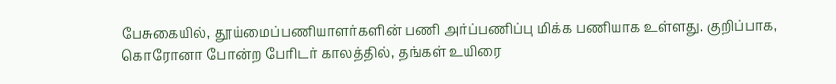பேசுகையில், தூய்மைப்பணியாளர்களின் பணி அர்ப்பணிப்பு மிக்க பணியாக உள்ளது. குறிப்பாக, கொரோனா போன்ற போிடர் காலத்தில், தங்கள் உயிரை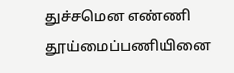துச்சமென எண்ணி தூய்மைப்பணியினை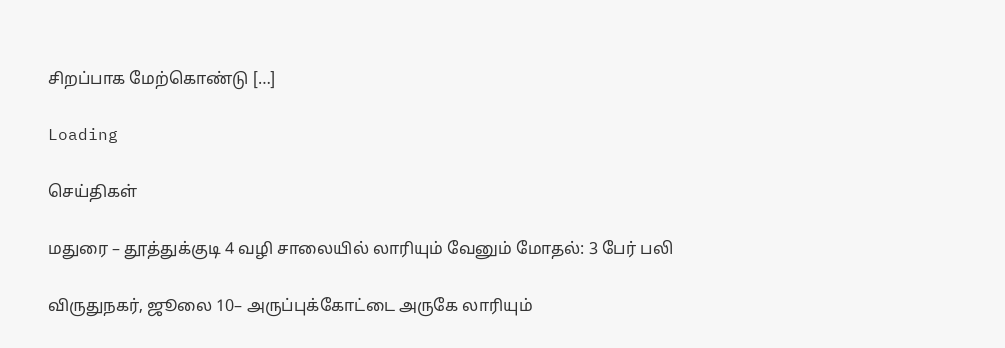சிறப்பாக மேற்கொண்டு […]

Loading

செய்திகள்

மதுரை – தூத்துக்குடி 4 வழி சாலையில் லாரியும் வேனும் மோதல்: 3 பேர் பலி

விருதுநகர், ஜூலை 10– அருப்புக்கோட்டை அருகே லாரியும்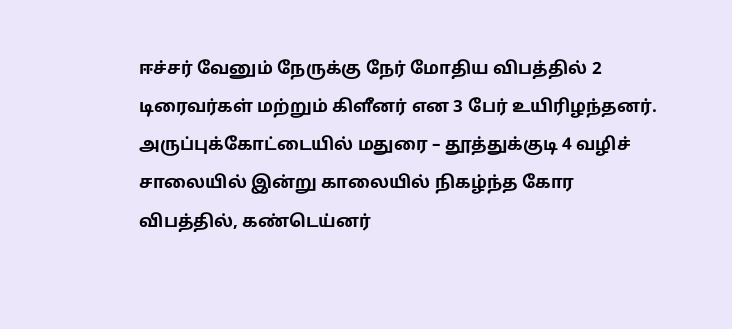ஈச்சர் வேனும் நேருக்கு நேர் மோதிய விபத்தில் 2 டிரைவர்கள் மற்றும் கிளீனர் என 3 பேர் உயிரிழந்தனர். அருப்புக்கோட்டையில் மதுரை – தூத்துக்குடி 4 வழிச் சாலையில் இன்று காலையில் நிகழ்ந்த கோர விபத்தில், கண்டெய்னர்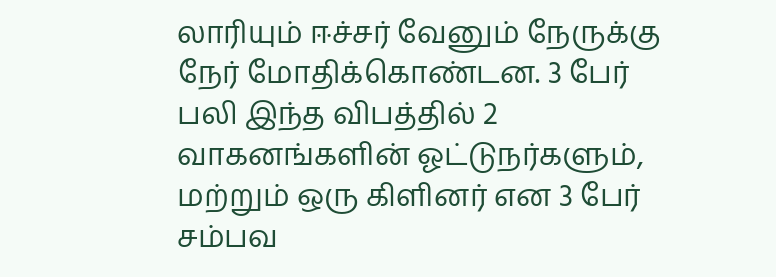லாரியும் ஈச்சர் வேனும் நேருக்கு நேர் மோதிக்கொண்டன. 3 பேர் பலி இந்த விபத்தில் 2 வாகனங்களின் ஓட்டுநர்களும், மற்றும் ஒரு கிளினர் என 3 பேர் சம்பவ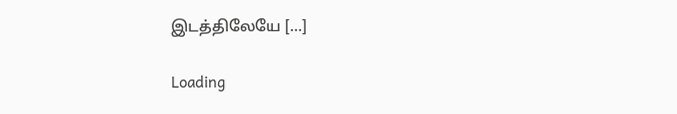இடத்திலேயே […]

Loading